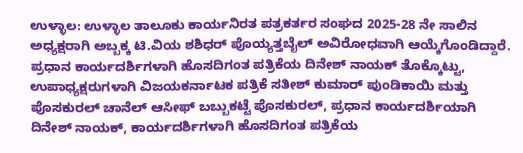ಉಳ್ಳಾಲ: ಉಳ್ಳಾಲ ತಾಲೂಕು ಕಾರ್ಯನಿರತ ಪತ್ರಕರ್ತರ ಸಂಘದ 2025-28 ನೇ ಸಾಲಿನ ಅಧ್ಯಕ್ಷರಾಗಿ ಅಬ್ಬಕ್ಕ ಟಿ.ವಿಯ ಶಶಿಧರ್ ಪೊಯ್ಯತ್ತಬೈಲ್ ಅವಿರೋಧವಾಗಿ ಆಯ್ಕೆಗೊಂಡಿದ್ದಾರೆ.
ಪ್ರಧಾನ ಕಾರ್ಯದರ್ಶಿಗಳಾಗಿ ಹೊಸದಿಗಂತ ಪತ್ರಿಕೆಯ ದಿನೇಶ್ ನಾಯಕ್ ತೊಕ್ಕೊಟ್ಟು, ಉಪಾಧ್ಯಕ್ಷರುಗಳಾಗಿ ವಿಜಯಕರ್ನಾಟಕ ಪತ್ರಿಕೆ ಸತೀಶ್ ಕುಮಾರ್ ಪುಂಡಿಕಾಯಿ ಮತ್ತು ಪೊಸಕುರಲ್ ಚಾನೆಲ್ ಆಸೀಫ್ ಬಬ್ಬುಕಟ್ಟೆ ಪೊಸಕುರಲ್, ಪ್ರಧಾನ ಕಾರ್ಯದರ್ಶಿಯಾಗಿ ದಿನೇಶ್ ನಾಯಕ್, ಕಾರ್ಯದರ್ಶಿಗಳಾಗಿ ಹೊಸದಿಗಂತ ಪತ್ರಿಕೆಯ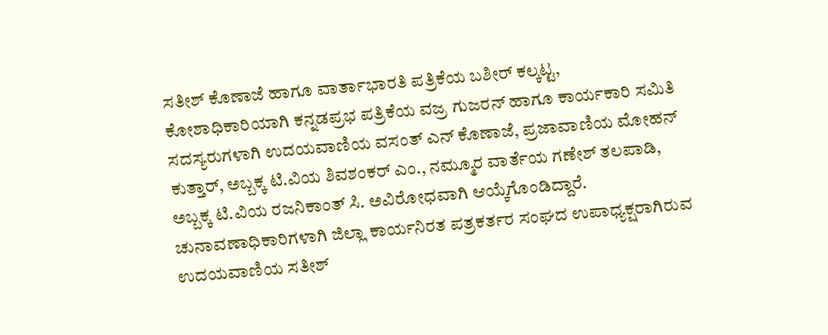ಸತೀಶ್ ಕೊಣಾಜೆ ಹಾಗೂ ವಾರ್ತಾಭಾರತಿ ಪತ್ರಿಕೆಯ ಬಶೀರ್ ಕಲ್ಕಟ್ಟ, ಕೋಶಾಧಿಕಾರಿಯಾಗಿ ಕನ್ನಡಪ್ರಭ ಪತ್ರಿಕೆಯ ವಜ್ರ ಗುಜರನ್ ಹಾಗೂ ಕಾರ್ಯಕಾರಿ ಸಮಿತಿ ಸದಸ್ಯರುಗಳಾಗಿ ಉದಯವಾಣಿಯ ವಸಂತ್ ಎನ್ ಕೊಣಾಜೆ, ಪ್ರಜಾವಾಣಿಯ ಮೋಹನ್ ಕುತ್ತಾರ್, ಅಬ್ಬಕ್ಕ ಟಿ.ವಿಯ ಶಿವಶಂಕರ್ ಎಂ., ನಮ್ಮೂರ ವಾರ್ತೆಯ ಗಣೇಶ್ ತಲಪಾಡಿ, ಅಬ್ಬಕ್ಕ ಟಿ.ವಿಯ ರಜನಿಕಾಂತ್ ಸಿ. ಅವಿರೋಧವಾಗಿ ಆಯ್ಕೆಗೊಂಡಿದ್ದಾರೆ.
ಚುನಾವಣಾಧಿಕಾರಿಗಳಾಗಿ ಜಿಲ್ಲಾ ಕಾರ್ಯನಿರತ ಪತ್ರಕರ್ತರ ಸಂಘದ ಉಪಾಧ್ಯಕ್ಷರಾಗಿರುವ ಉದಯವಾಣಿಯ ಸತೀಶ್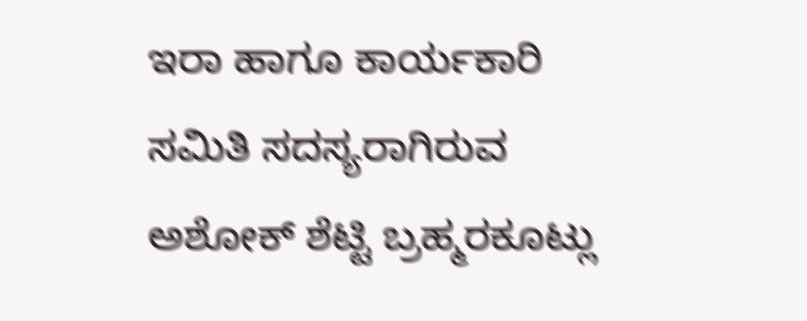ಇರಾ ಹಾಗೂ ಕಾರ್ಯಕಾರಿ ಸಮಿತಿ ಸದಸ್ಯರಾಗಿರುವ ಅಶೋಕ್ ಶೆಟ್ಟಿ ಬ್ರಹ್ಮರಕೂಟ್ಲು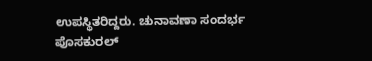ಉಪಸ್ಥಿತರಿದ್ದರು. ಚುನಾವಣಾ ಸಂದರ್ಭ ಪೊಸಕುರಲ್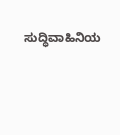ಸುದ್ಧಿವಾಹಿನಿಯ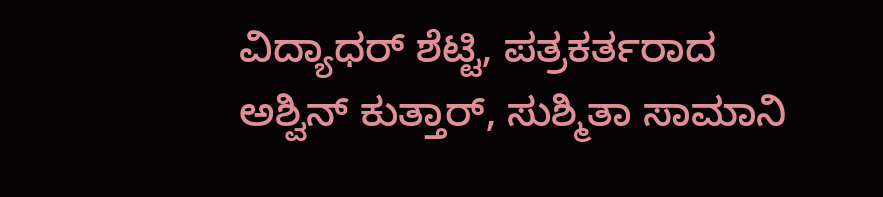ವಿದ್ಯಾಧರ್ ಶೆಟ್ಟಿ, ಪತ್ರಕರ್ತರಾದ ಅಶ್ವಿನ್ ಕುತ್ತಾರ್, ಸುಶ್ಮಿತಾ ಸಾಮಾನಿ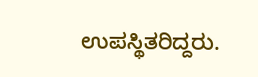ಉಪಸ್ಥಿತರಿದ್ದರು.